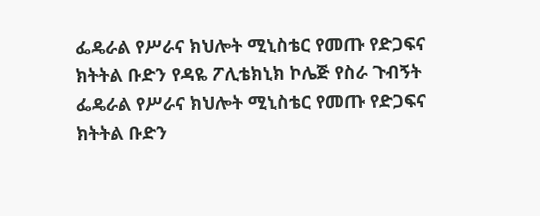ፌዴራል የሥራና ክህሎት ሚኒስቴር የመጡ የድጋፍና ክትትል ቡድን የዳዬ ፖሊቴክኒክ ኮሌጅ የስራ ጉብኝት
ፌዴራል የሥራና ክህሎት ሚኒስቴር የመጡ የድጋፍና ክትትል ቡድን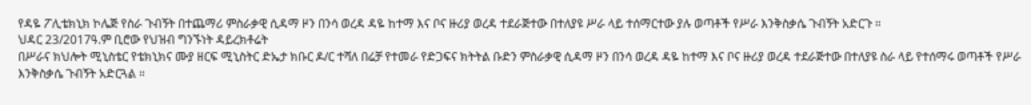የዳዬ ፖሊቴክኒክ ኮሌጅ የስራ ጉብኝት በተጨማሪ ምስራቃዊ ሲዳማ ዞን በንሳ ወረዳ ዳዬ ከተማ እና ቦና ዙሪያ ወረዳ ተደራጅተው በተለያዩ ሥራ ላይ ተሰማርተው ያሉ ወጣቶች የሥራ እንቅስቃሴ ጉብኝት አድርጉ ።
ህዳር 23/2017ዓ.ም ቢሮው የህዝብ ግንኙነት ዳይረክቶሬት
በሥራና ክህሎት ሚኒስቴር የቴክኒክና ሙያ ዘርፍ ሚኒስትር ድኤታ ክቡር ዶ/ር ተሻለ በሬቻ የተመራ የድጋፍና ክትትል ቡድን ምስራቃዊ ሲዳማ ዞን በንሳ ወረዳ ዳዬ ከተማ እና ቦና ዙሪያ ወረዳ ተደራጅተው በተለያዩ ስራ ላይ የተሰማሩ ወጣቶች የሥራ እንቅስቃሴ ጉብኝት አድርጓል ።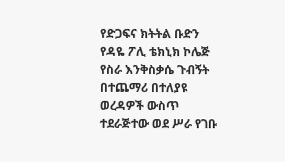የድጋፍና ክትትል ቡድን የዳዬ ፖሊ ቴክኒክ ኮሌጅ የስራ እንቅስቃሴ ጉብኝት በተጨማሪ በተለያዩ ወረዳዎች ውስጥ ተደራጅተው ወደ ሥራ የገቡ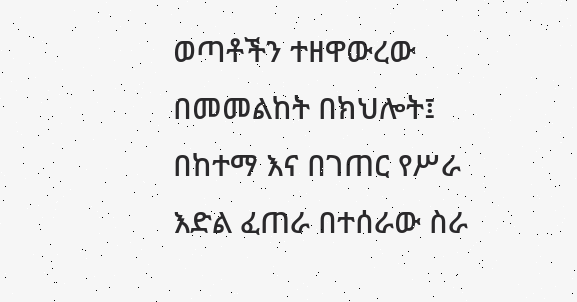ወጣቶችን ተዘዋውረው በመመልከት በክህሎት፤ በከተማ እና በገጠር የሥራ እድል ፈጠራ በተሰራው ስራ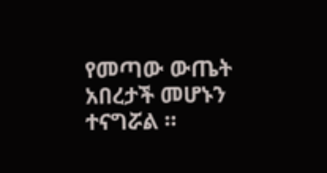የመጣው ውጤት አበረታች መሆኑን ተናግሯል ።